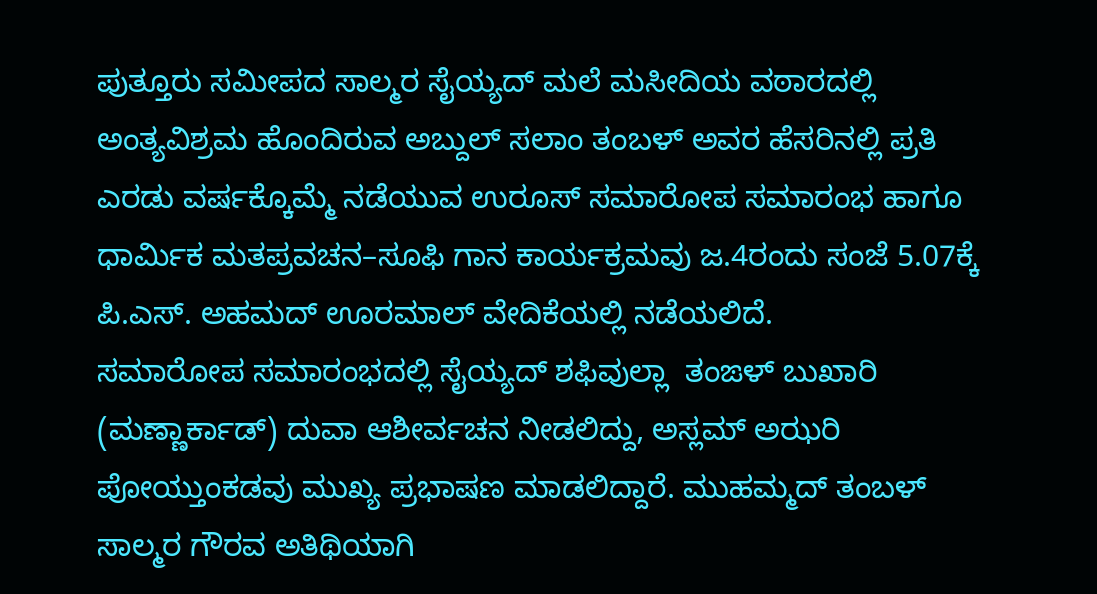ಪುತ್ತೂರು ಸಮೀಪದ ಸಾಲ್ಮರ ಸೈಯ್ಯದ್‌ ಮಲೆ ಮಸೀದಿಯ ವಠಾರದಲ್ಲಿ ಅಂತ್ಯವಿಶ್ರಮ ಹೊಂದಿರುವ ಅಬ್ದುಲ್‌ ಸಲಾಂ ತಂಬಳ್‌ ಅವರ ಹೆಸರಿನಲ್ಲಿ ಪ್ರತಿ ಎರಡು ವರ್ಷಕ್ಕೊಮ್ಮೆ ನಡೆಯುವ ಉರೂಸ್‌ ಸಮಾರೋಪ ಸಮಾರಂಭ ಹಾಗೂ ಧಾರ್ಮಿಕ ಮತಪ್ರವಚನ–ಸೂಫಿ ಗಾನ ಕಾರ್ಯಕ್ರಮವು ಜ.4ರಂದು ಸಂಜೆ 5.07ಕ್ಕೆ ಪಿ.ಎಸ್. ಅಹಮದ್‌ ಊರಮಾಲ್‌ ವೇದಿಕೆಯಲ್ಲಿ ನಡೆಯಲಿದೆ.
ಸಮಾರೋಪ ಸಮಾರಂಭದಲ್ಲಿ ಸೈಯ್ಯದ್‌ ಶಫಿವುಲ್ಲಾ  ತಂಙಳ್ ಬುಖಾರಿ (ಮಣ್ಣಾರ್ಕಾಡ್‌) ದುವಾ ಆಶೀರ್ವಚನ ನೀಡಲಿದ್ದು, ಅಸ್ಲಮ್‌ ಅಝರಿ ಪೋಯ್ತುಂಕಡವು ಮುಖ್ಯ ಪ್ರಭಾಷಣ ಮಾಡಲಿದ್ದಾರೆ. ಮುಹಮ್ಮದ್‌ ತಂಬಳ್‌ ಸಾಲ್ಮರ ಗೌರವ ಅತಿಥಿಯಾಗಿ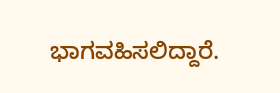ಭಾಗವಹಿಸಲಿದ್ದಾರೆ.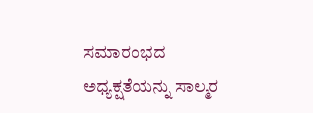ಸಮಾರಂಭದ ಅಧ್ಯಕ್ಷತೆಯನ್ನು ಸಾಲ್ಮರ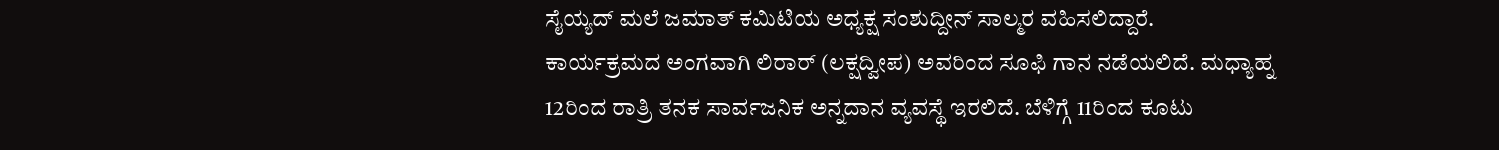ಸೈಯ್ಯದ್‌ ಮಲೆ ಜಮಾತ್‌ ಕಮಿಟಿಯ ಅಧ್ಯಕ್ಷ ಸಂಶುದ್ದೀನ್‌ ಸಾಲ್ಮರ ವಹಿಸಲಿದ್ದಾರೆ.
ಕಾರ್ಯಕ್ರಮದ ಅಂಗವಾಗಿ ಲಿರಾರ್‌ (ಲಕ್ಷದ್ವೀಪ) ಅವರಿಂದ ಸೂಫಿ ಗಾನ ನಡೆಯಲಿದೆ. ಮಧ್ಯಾಹ್ನ 12ರಿಂದ ರಾತ್ರಿ ತನಕ ಸಾರ್ವಜನಿಕ ಅನ್ನದಾನ ವ್ಯವಸ್ಥೆ ಇರಲಿದೆ. ಬೆಳಿಗ್ಗೆ 11ರಿಂದ ಕೂಟು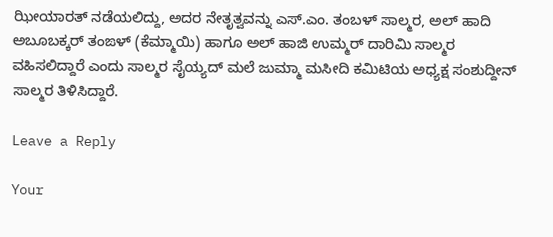ಝೀಯಾರತ್ ನಡೆಯಲಿದ್ದು, ಅದರ ನೇತೃತ್ವವನ್ನು ಎಸ್.ಎಂ. ತಂಬಳ್‌ ಸಾಲ್ಮರ, ಅಲ್‌ ಹಾದಿ ಅಬೂಬಕ್ಕರ್‌ ತಂಙಳ್ (ಕೆಮ್ಮಾಯಿ) ಹಾಗೂ ಅಲ್‌ ಹಾಜಿ ಉಮ್ಮರ್‌ ದಾರಿಮಿ ಸಾಲ್ಮರ ವಹಿಸಲಿದ್ದಾರೆ ಎಂದು ಸಾಲ್ಮರ ಸೈಯ್ಯದ್‌ ಮಲೆ ಜುಮ್ಮಾ ಮಸೀದಿ ಕಮಿಟಿಯ ಅಧ್ಯಕ್ಷ ಸಂಶುದ್ದೀನ್‌ ಸಾಲ್ಮರ ತಿಳಿಸಿದ್ದಾರೆ.

Leave a Reply

Your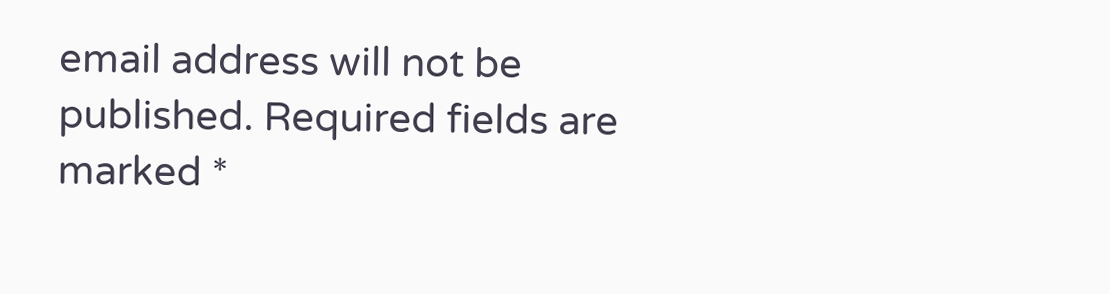email address will not be published. Required fields are marked *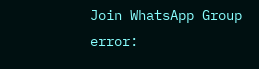Join WhatsApp Group
error: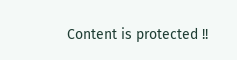Content is protected !!